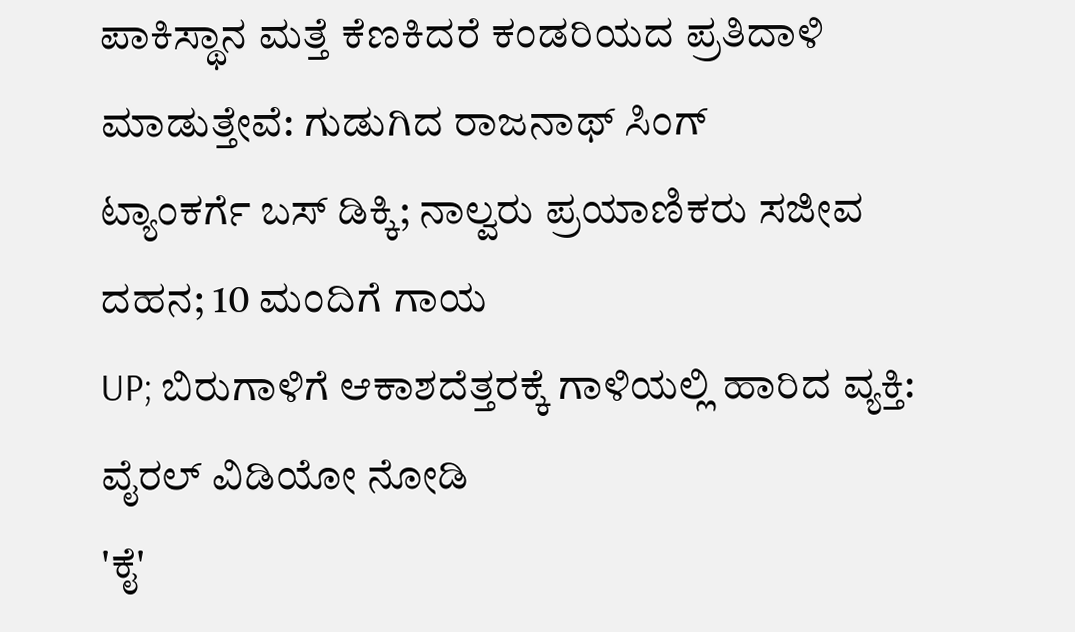ಪಾಕಿಸ್ಥಾನ ಮತ್ತೆ ಕೆಣಕಿದರೆ ಕಂಡರಿಯದ ಪ್ರತಿದಾಳಿ ಮಾಡುತ್ತೇವೆ: ಗುಡುಗಿದ ರಾಜನಾಥ್ ಸಿಂಗ್
ಟ್ಯಾಂಕರ್ಗೆ ಬಸ್ ಡಿಕ್ಕಿ; ನಾಲ್ವರು ಪ್ರಯಾಣಿಕರು ಸಜೀವ ದಹನ; 10 ಮಂದಿಗೆ ಗಾಯ
UP; ಬಿರುಗಾಳಿಗೆ ಆಕಾಶದೆತ್ತರಕ್ಕೆ ಗಾಳಿಯಲ್ಲಿ ಹಾರಿದ ವ್ಯಕ್ತಿ: ವೈರಲ್ ವಿಡಿಯೋ ನೋಡಿ
'ಕೈ'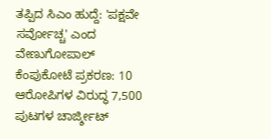ತಪ್ಪಿದ ಸಿಎಂ ಹುದ್ದೆ: 'ಪಕ್ಷವೇ ಸರ್ವೋಚ್ಚ' ಎಂದ ವೇಣುಗೋಪಾಲ್
ಕೆಂಪುಕೋಟೆ ಪ್ರಕರಣ: 10 ಆರೋಪಿಗಳ ವಿರುದ್ಧ 7,500 ಪುಟಗಳ ಚಾರ್ಜ್ಶೀಟ್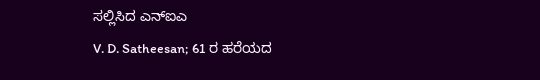ಸಲ್ಲಿಸಿದ ಎನ್ಐಎ
V. D. Satheesan; 61 ರ ಹರೆಯದ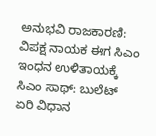ಅನುಭವಿ ರಾಜಕಾರಣಿ: ವಿಪಕ್ಷ ನಾಯಕ ಈಗ ಸಿಎಂ
ಇಂಧನ ಉಳಿತಾಯಕ್ಕೆ ಸಿಎಂ ಸಾಥ್: ಬುಲೆಟ್ ಏರಿ ವಿಧಾನ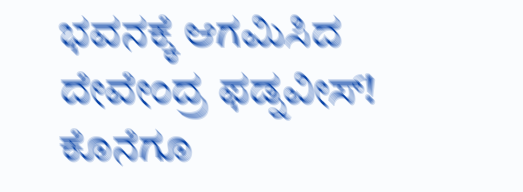ಭವನಕ್ಕೆ ಆಗಮಿಸಿದ ದೇವೇಂದ್ರ ಫಡ್ನವೀಸ್!
ಕೊನೆಗೂ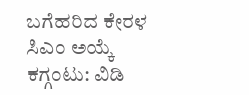ಬಗೆಹರಿದ ಕೇರಳ ಸಿಎಂ ಅಯ್ಕೆ ಕಗ್ಗಂಟು: ವಿಡಿ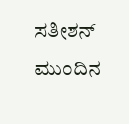ಸತೀಶನ್ ಮುಂದಿನ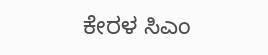ಕೇರಳ ಸಿಎಂ